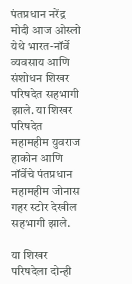पंतप्रधान नरेंद्र मोदी आज ओस्लो येथे भारत-नॉर्वे व्यवसाय आणि संशोधन शिखर परिषदेत सहभागी झाले. या शिखर परिषदेत महामहीम युवराज हाकोन आणि नॉर्वेचे पंतप्रधान महामहीम जोनास गहर स्टोर देखील सहभागी झाले.

या शिखर परिषदेला दोन्ही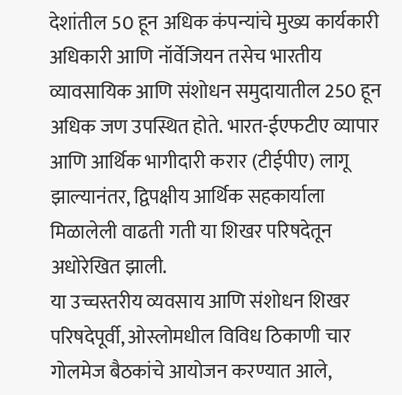देशांतील 50 हून अधिक कंपन्यांचे मुख्य कार्यकारी अधिकारी आणि नॉर्वेजियन तसेच भारतीय व्यावसायिक आणि संशोधन समुदायातील 250 हून अधिक जण उपस्थित होते. भारत-ईएफटीए व्यापार आणि आर्थिक भागीदारी करार (टीईपीए) लागू झाल्यानंतर, द्विपक्षीय आर्थिक सहकार्याला मिळालेली वाढती गती या शिखर परिषदेतून अधोरेखित झाली.
या उच्चस्तरीय व्यवसाय आणि संशोधन शिखर परिषदेपूर्वी, ओस्लोमधील विविध ठिकाणी चार गोलमेज बैठकांचे आयोजन करण्यात आले,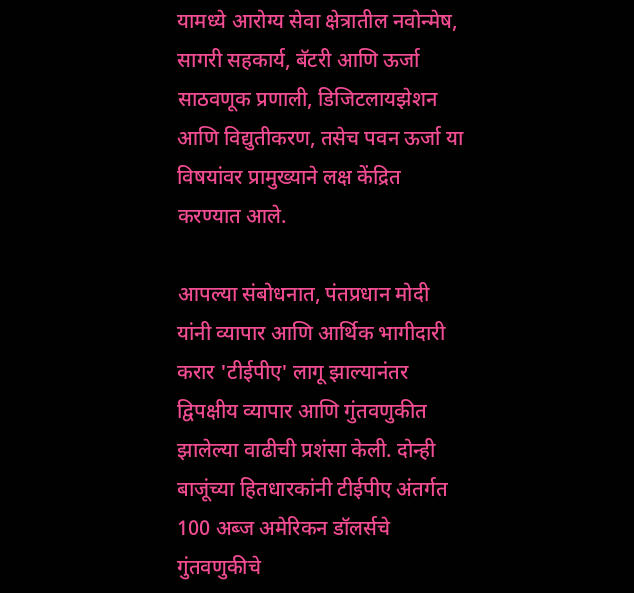यामध्ये आरोग्य सेवा क्षेत्रातील नवोन्मेष, सागरी सहकार्य, बॅटरी आणि ऊर्जा साठवणूक प्रणाली, डिजिटलायझेशन आणि विद्युतीकरण, तसेच पवन ऊर्जा या विषयांवर प्रामुख्याने लक्ष केंद्रित करण्यात आले.

आपल्या संबोधनात, पंतप्रधान मोदी यांनी व्यापार आणि आर्थिक भागीदारी करार 'टीईपीए' लागू झाल्यानंतर द्विपक्षीय व्यापार आणि गुंतवणुकीत झालेल्या वाढीची प्रशंसा केली. दोन्ही बाजूंच्या हितधारकांनी टीईपीए अंतर्गत 100 अब्ज अमेरिकन डॉलर्सचे गुंतवणुकीचे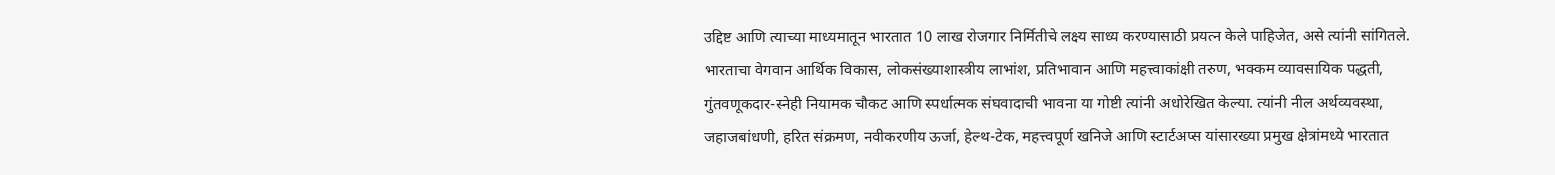उद्दिष्ट आणि त्याच्या माध्यमातून भारतात 10 लाख रोजगार निर्मितीचे लक्ष्य साध्य करण्यासाठी प्रयत्न केले पाहिजेत, असे त्यांनी सांगितले. भारताचा वेगवान आर्थिक विकास, लोकसंख्याशास्त्रीय लाभांश, प्रतिभावान आणि महत्त्वाकांक्षी तरुण, भक्कम व्यावसायिक पद्धती, गुंतवणूकदार-स्नेही नियामक चौकट आणि स्पर्धात्मक संघवादाची भावना या गोष्टी त्यांनी अधोरेखित केल्या. त्यांनी नील अर्थव्यवस्था, जहाजबांधणी, हरित संक्रमण, नवीकरणीय ऊर्जा, हेल्थ-टेक, महत्त्वपूर्ण खनिजे आणि स्टार्टअप्स यांसारख्या प्रमुख क्षेत्रांमध्ये भारतात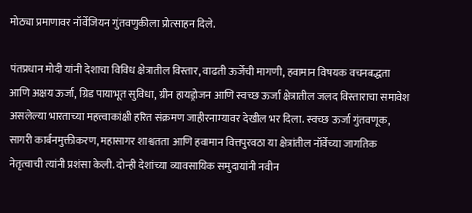मोठ्या प्रमाणावर नॉर्वेजियन गुंतवणुकीला प्रोत्साहन दिले.

पंतप्रधान मोदी यांनी देशाचा विविध क्षेत्रातील विस्तार, वाढती ऊर्जेची मागणी, हवामान विषयक वचनबद्धता आणि अक्षय ऊर्जा, ग्रिड पायाभूत सुविधा, ग्रीन हायड्रोजन आणि स्वच्छ ऊर्जा क्षेत्रातील जलद विस्ताराचा समावेश असलेल्या भारताच्या महत्त्वाकांक्षी हरित संक्रमण जाहीरनाम्यावर देखील भर दिला. स्वच्छ ऊर्जा गुंतवणूक, सागरी कार्बनमुक्तीकरण, महासागर शाश्वतता आणि हवामान वित्तपुरवठा या क्षेत्रांतील नॉर्वेच्या जागतिक नेतृत्वाची त्यांनी प्रशंसा केली. दोन्ही देशांच्या व्यावसायिक समुदायांनी नवीन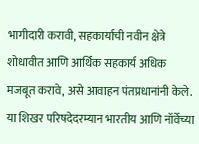भागीदारी करावी, सहकार्याची नवीन क्षेत्रे शोधावीत आणि आर्थिक सहकार्य अधिक मजबूत करावे, असे आवाहन पंतप्रधानांनी केले.
या शिखर परिषदेदरम्यान भारतीय आणि नॉर्वेच्या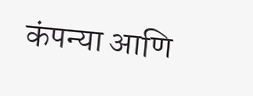कंपन्या आणि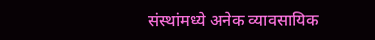संस्थांमध्ये अनेक व्यावसायिक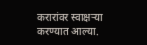करारांवर स्वाक्षऱ्या करण्यात आल्या.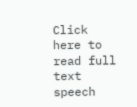Click here to read full text speech